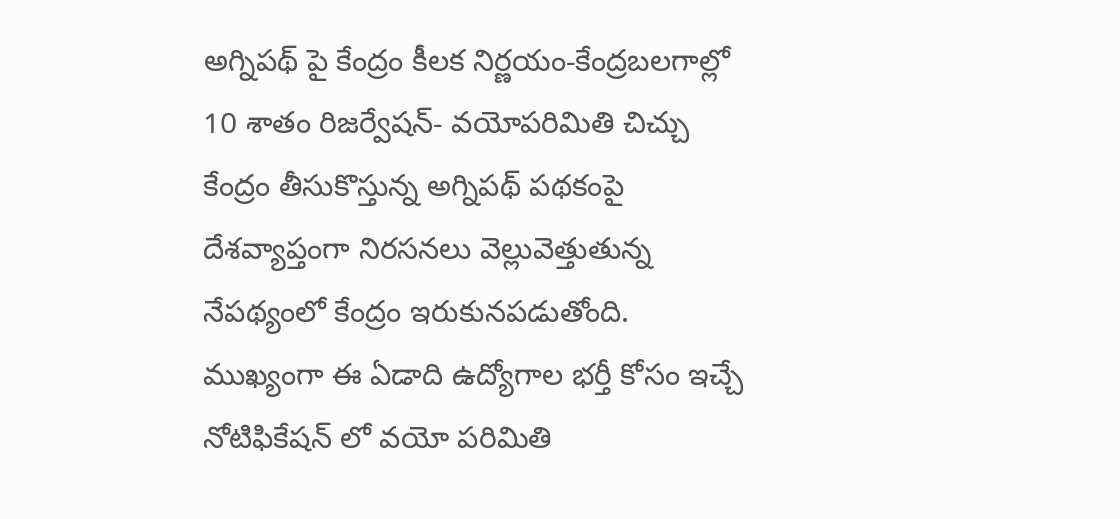అగ్నిపథ్ పై కేంద్రం కీలక నిర్ణయం-కేంద్రబలగాల్లో 10 శాతం రిజర్వేషన్- వయోపరిమితి చిచ్చు
కేంద్రం తీసుకొస్తున్న అగ్నిపథ్ పథకంపై దేశవ్యాప్తంగా నిరసనలు వెల్లువెత్తుతున్న నేపథ్యంలో కేంద్రం ఇరుకునపడుతోంది. ముఖ్యంగా ఈ ఏడాది ఉద్యోగాల భర్తీ కోసం ఇచ్చే నోటిఫికేషన్ లో వయో పరిమితి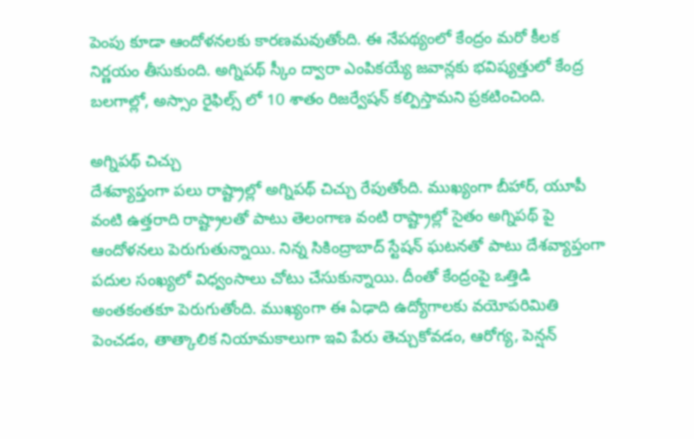పెంపు కూడా ఆందోళనలకు కారణమవుతోంది. ఈ నేపథ్యంలో కేంద్రం మరో కీలక నిర్ణయం తీసుకుంది. అగ్నిపథ్ స్కీం ద్వారా ఎంపికయ్యే జవాన్లకు భవిష్యత్తులో కేంద్ర బలగాల్లో, అస్సాం రైఫిల్స్ లో 10 శాతం రిజర్వేషన్ కల్పిస్తామని ప్రకటించింది.

అగ్నిపథ్ చిచ్చు
దేశవ్యాప్తంగా పలు రాష్ట్రాల్లో అగ్నిపథ్ చిచ్చు రేపుతోంది. ముఖ్యంగా బీహార్, యూపీ వంటి ఉత్తరాది రాష్ట్రాలతో పాటు తెలంగాణ వంటి రాష్ట్రాల్లో సైతం అగ్నిపథ్ పై ఆందోళనలు పెరుగుతున్నాయి. నిన్న సికింద్రాబాద్ స్టేషన్ ఘటనతో పాటు దేశవ్యాప్తంగా పదుల సంఖ్యలో విధ్వంసాలు చోటు చేసుకున్నాయి. దీంతో కేంద్రంపై ఒత్తిడి అంతకంతకూ పెరుగుతోంది. ముఖ్యంగా ఈ ఏఢాది ఉద్యోగాలకు వయోపరిమితి పెంచడం, తాత్కాలిక నియామకాలుగా ఇవి పేరు తెచ్చుకోవడం, ఆరోగ్య, పెన్షన్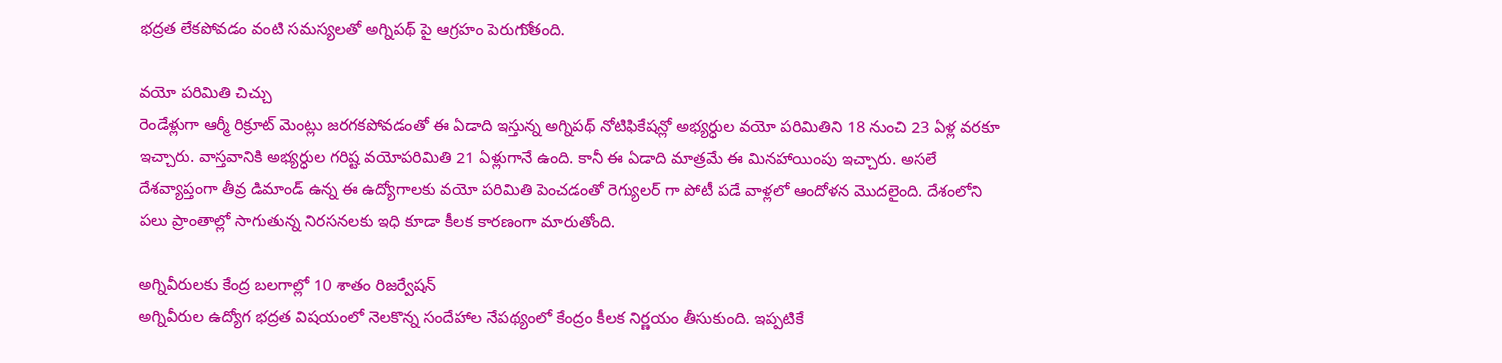భద్రత లేకపోవడం వంటి సమస్యలతో అగ్నిపథ్ పై ఆగ్రహం పెరుగుోతంది.

వయో పరిమితి చిచ్చు
రెండేళ్లుగా ఆర్మీ రిక్రూట్ మెంట్లు జరగకపోవడంతో ఈ ఏడాది ఇస్తున్న అగ్నిపథ్ నోటిఫికేషన్లో అభ్యర్ధుల వయో పరిమితిని 18 నుంచి 23 ఏళ్ల వరకూ ఇచ్చారు. వాస్తవానికి అభ్యర్ధుల గరిష్ట వయోపరిమితి 21 ఏళ్లుగానే ఉంది. కానీ ఈ ఏడాది మాత్రమే ఈ మినహాయింపు ఇచ్చారు. అసలే దేశవ్యాప్తంగా తీవ్ర డిమాండ్ ఉన్న ఈ ఉద్యోగాలకు వయో పరిమితి పెంచడంతో రెగ్యులర్ గా పోటీ పడే వాళ్లలో ఆందోళన మొదలైంది. దేశంలోని పలు ప్రాంతాల్లో సాగుతున్న నిరసనలకు ఇధి కూడా కీలక కారణంగా మారుతోంది.

అగ్నివీరులకు కేంద్ర బలగాల్లో 10 శాతం రిజర్వేషన్
అగ్నివీరుల ఉద్యోగ భద్రత విషయంలో నెలకొన్న సందేహాల నేపథ్యంలో కేంద్రం కీలక నిర్ణయం తీసుకుంది. ఇప్పటికే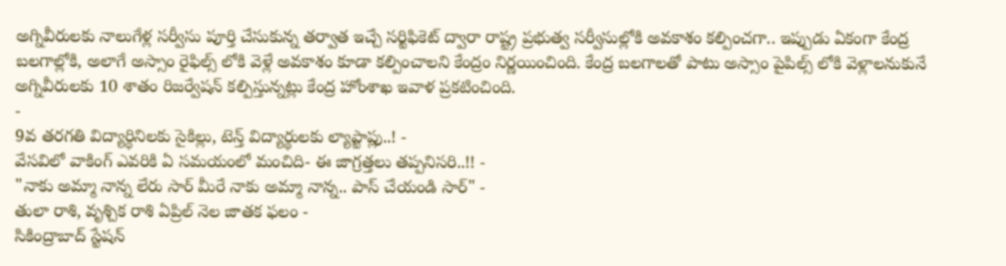అగ్నివీరులకు నాలుగేళ్ల సర్వీసు పూర్తి చేసుకున్న తర్వాత ఇచ్చే సర్టిఫికెట్ ద్వారా రాష్ట్ర ప్రభుత్వ సర్వీసుల్లోకి అవకాశం కల్పించగా.. ఇప్పుడు ఏకంగా కేంద్ర బలగాల్లోకి, అలాగే అస్సాం రైఫిల్స్ లోకి వెళ్లే అవకాశం కూడా కల్పించాలని కేంద్రం నిర్ణయించింది. కేంద్ర బలగాలతో పాటు అస్సాం పైపిల్స్ లోకి వెళ్లాలనుకునే అగ్నివీరులకు 10 శాతం రిజర్వేషన్ కల్పిస్తున్నట్లు కేంద్ర హోంశాఖ ఇవాళ ప్రకటించింది.
-
9వ తరగతి విద్యార్ధినిలకు సైకిల్లు, టెన్త్ విద్యార్థులకు ల్యాప్టాప్లు..! -
వేసవిలో వాకింగ్ ఎవరికి ఏ సమయంలో మంచిది- ఈ జాగ్రత్తలు తప్పనిసరి..!! -
"నాకు అమ్మా నాన్న లేరు సార్ మీరే నాకు అమ్మా నాన్న.. పాస్ చేయండి సార్" -
తులా రాశి, వృశ్చిక రాశి ఏప్రిల్ నెల జాతక ఫలం -
సికింద్రాబాద్ స్టేషన్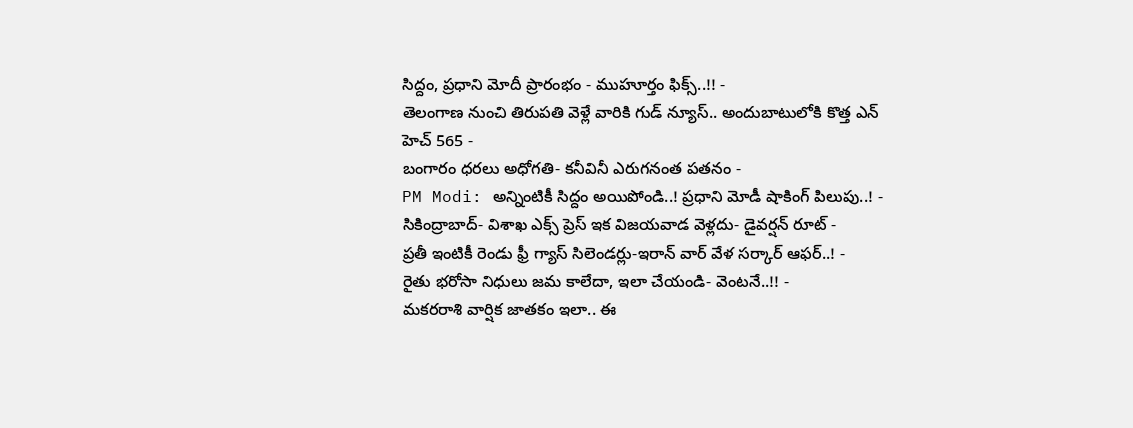సిద్దం, ప్రధాని మోదీ ప్రారంభం - ముహూర్తం ఫిక్స్..!! -
తెలంగాణ నుంచి తిరుపతి వెళ్లే వారికి గుడ్ న్యూస్.. అందుబాటులోకి కొత్త ఎన్ హెచ్ 565 -
బంగారం ధరలు అధోగతి- కనీవినీ ఎరుగనంత పతనం -
PM Modi: అన్నింటికీ సిద్దం అయిపోండి..! ప్రధాని మోడీ షాకింగ్ పిలుపు..! -
సికింద్రాబాద్- విశాఖ ఎక్స్ ప్రెస్ ఇక విజయవాడ వెళ్లదు- డైవర్షన్ రూట్ -
ప్రతీ ఇంటికీ రెండు ఫ్రీ గ్యాస్ సిలెండర్లు-ఇరాన్ వార్ వేళ సర్కార్ ఆఫర్..! -
రైతు భరోసా నిధులు జమ కాలేదా, ఇలా చేయండి- వెంటనే..!! -
మకరరాశి వార్షిక జాతకం ఇలా.. ఈ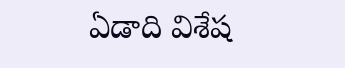ఏడాది విశేష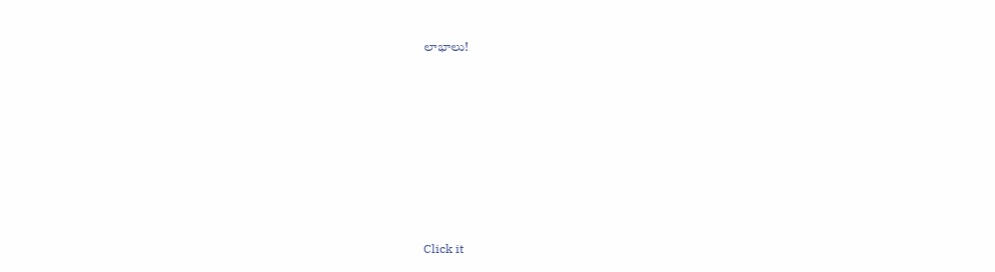లాభాలు!












Click it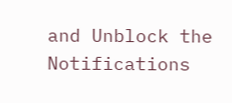and Unblock the Notifications